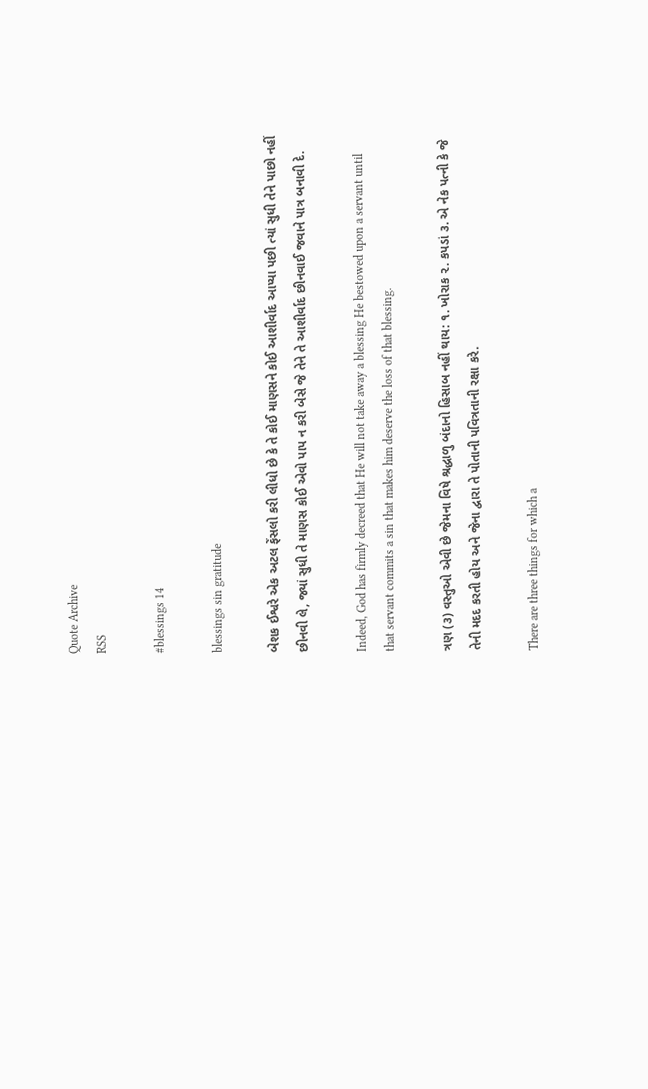Quote Archive
RSS

#blessings 14

blessings sin gratitude

બેશક ઈશ્વરે એક અટલ ફેંસલો કરી લીધો છે કે તે કોઈ માણસને કોઈ આશીર્વાદ આપ્યા પછી ત્યાં સુધી તેને પાછો નહીં છીનવી લે, જ્યાં સુધી તે માણસ કોઈ એવો પાપ ન કરી બેસે જે તેને તે આશીર્વાદ છીનવાઈ જવાને પાત્ર બનાવી દે.

Indeed, God has firmly decreed that He will not take away a blessing He bestowed upon a servant until that servant commits a sin that makes him deserve the loss of that blessing.

ત્રણ (૩) વસ્તુઓ એવી છે જેમના વિષે શ્રદ્ધાળુ બંદાનો હિસાબ નહીં થાય: ૧. ખોરાક ૨. કપડાં ૩. એ નેક પત્ની કે જે તેની મદદ કરતી હોય અને જેના દ્વારા તે પોતાની પવિત્રતાની રક્ષા કરે.

There are three things for which a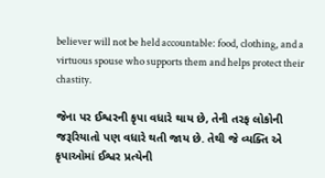believer will not be held accountable: food, clothing, and a virtuous spouse who supports them and helps protect their chastity.

જેના પર ઈશ્વરની કૃપા વધારે થાય છે, તેની તરફ લોકોની જરૂરિયાતો પણ વધારે થતી જાય છે. તેથી જે વ્યક્તિ એ કૃપાઓમાં ઈશ્વર પ્રત્યેની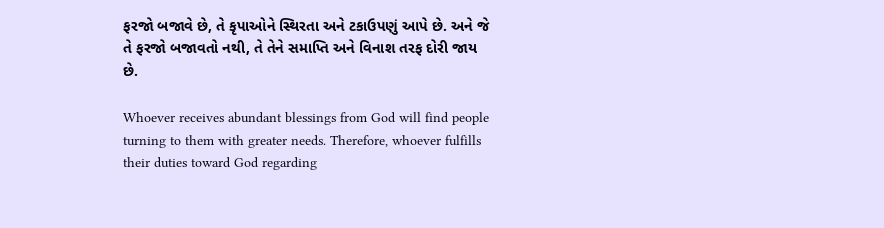ફરજો બજાવે છે, તે કૃપાઓને સ્થિરતા અને ટકાઉપણું આપે છે. અને જે તે ફરજો બજાવતો નથી, તે તેને સમાપ્તિ અને વિનાશ તરફ દોરી જાય છે.

Whoever receives abundant blessings from God will find people turning to them with greater needs. Therefore, whoever fulfills their duties toward God regarding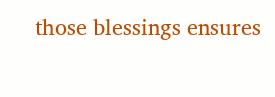those blessings ensures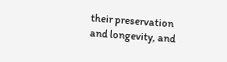their preservation and longevity, and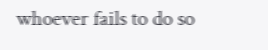whoever fails to do so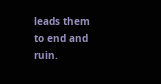leads them to end and ruin.